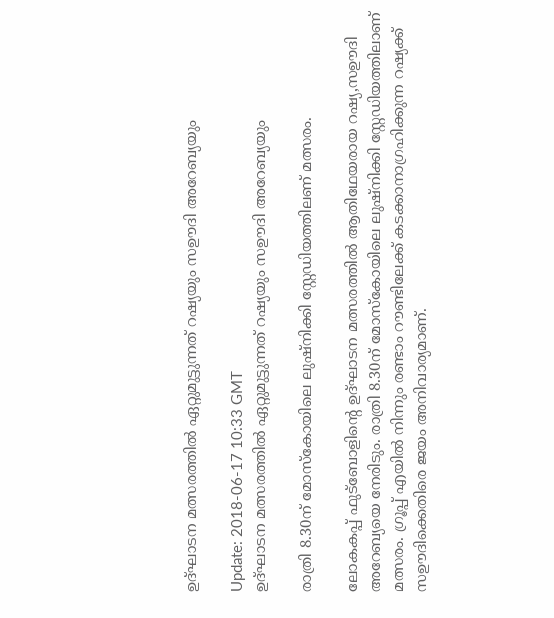ഉദ്ഘാടന മത്സരത്തില്‍ ഏറ്റുമുട്ടുന്നത് റഷ്യയും സഊദി അറേബ്യയും

Update: 2018-06-17 10:33 GMT
ഉദ്ഘാടന മത്സരത്തില്‍ ഏറ്റുമുട്ടുന്നത് റഷ്യയും സഊദി അറേബ്യയും

രാത്രി 8.30ന് മോസ്കോയിലെ ലുഷ്നിക്കി സ്റ്റേഡിയത്തിലണ് മത്സരം.

ലോകകപ്പ് ഫുട്ബോളിന്റെ ഉദ്ഘാടന മത്സരത്തില്‍ ആതിഥേയരായ റഷ്യ,സഊദി അറേബ്യയെ നേരിടും. രാത്രി 8.30ന് മോസ്കോയിലെ ലുഷ്നിക്കി സ്റ്റേഡിയത്തിലാണ് മത്സരം. ഗ്രൂപ്പ് എയില്‍ നിന്നും രണ്ടാം റൗണ്ടിലേക്ക്‌ കടക്കാനാഗ്രഹിക്കുന്ന റഷ്യക്ക് സഊദിക്കെതിരെ ജയം അനിവാര്യമാണ്.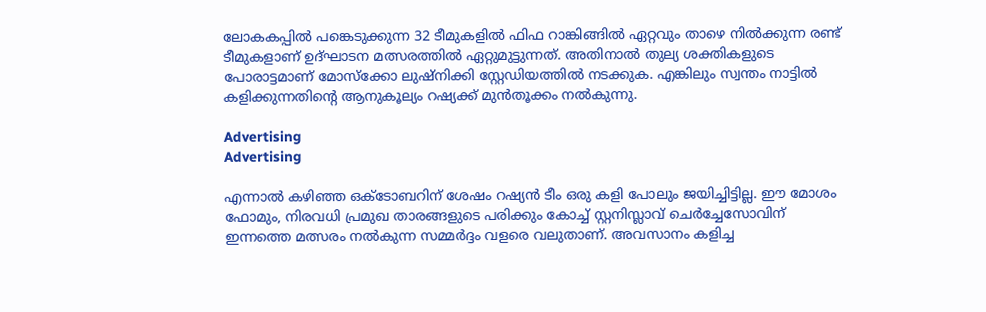ലോകകപ്പില്‍ പങ്കെടുക്കുന്ന 32 ടീമുകളില്‍ ഫിഫ റാങ്കിങ്ങില്‍ ഏറ്റവും താഴെ നില്‍ക്കുന്ന രണ്ട് ടീമുകളാണ് ഉദ്ഘാടന മത്സരത്തില്‍ ഏറ്റുമുട്ടുന്നത്. അതിനാല്‍ തുല്യ ശക്തികളുടെ പോരാട്ടമാണ് മോസ്ക്കോ ലുഷ്നിക്കി സ്റ്റേഡിയത്തില്‍ നടക്കുക. എങ്കിലും സ്വന്തം നാട്ടില്‍ കളിക്കുന്നതിന്റെ ആനുകൂല്യം റഷ്യക്ക് മുന്‍തൂക്കം നല്‍കുന്നു.

Advertising
Advertising

എന്നാല്‍ കഴിഞ്ഞ ഒക്ടോബറിന് ശേഷം റഷ്യന്‍ ടീം ഒരു കളി പോലും ജയിച്ചിട്ടില്ല. ഈ മോശം ഫോമും, നിരവധി പ്രമുഖ താരങ്ങളുടെ പരിക്കും കോച്ച് സ്റ്റനിസ്ലാവ് ചെര്‍ച്ചേസോവിന് ഇന്നത്തെ മത്സരം നല്‍കുന്ന സമ്മര്‍ദ്ദം വളരെ വലുതാണ്. അവസാനം കളിച്ച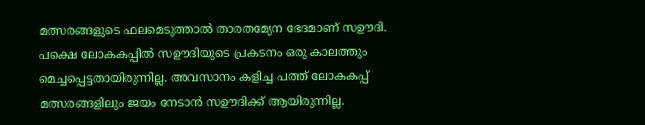മത്സരങ്ങളുടെ ഫലമെടുത്താല്‍ താരതമ്യേന ഭേദമാണ് സഊദി. പക്ഷെ ലോകകപ്പില്‍ സഊദിയുടെ പ്രകടനം ഒരു കാലത്തും മെച്ചപ്പെട്ടതായിരുന്നില്ല. അവസാനം കളിച്ച പത്ത് ലോകകപ്പ് മത്സരങ്ങളിലും ജയം നേടാന്‍ സഊദിക്ക് ആയിരുന്നില്ല.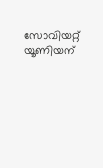സോവിയറ്റ് യൂണിയന്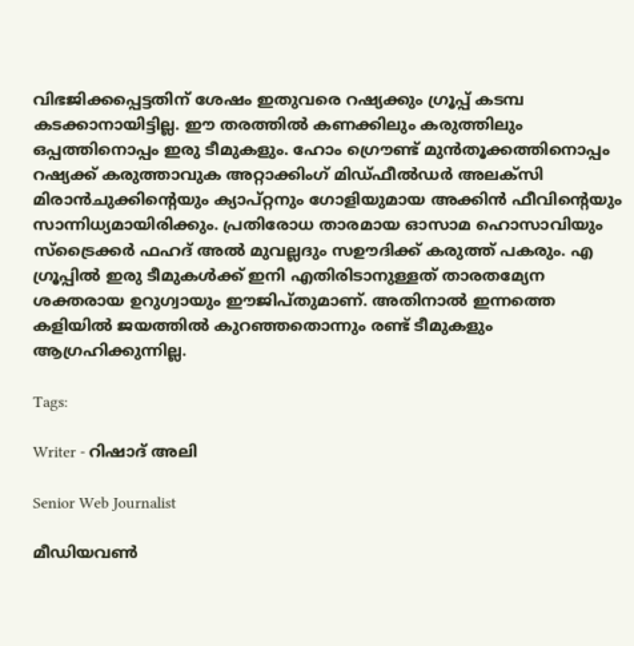വിഭജിക്കപ്പെട്ടതിന് ശേഷം ഇതുവരെ റഷ്യക്കും ഗ്രൂപ്പ് കടമ്പ കടക്കാനായിട്ടില്ല. ഈ തരത്തില്‍ കണക്കിലും കരുത്തിലും ഒപ്പത്തിനൊപ്പം ഇരു ടീമുകളും. ഹോം ഗ്രൌണ്ട് മുന്‍തൂക്കത്തിനൊപ്പം റഷ്യക്ക് കരുത്താവുക അറ്റാക്കിംഗ് മിഡ്ഫീല്‍ഡര്‍ അലക്സി മിരാന്‍ചുക്കിന്റെയും ക്യാപ്റ്റനും ഗോളിയുമായ അക്കിന്‍ ഫീവിന്റെയും സാന്നിധ്യമായിരിക്കും. പ്രതിരോധ താരമായ ഓസാമ ഹൊസാവിയും സ്ട്രൈക്കര്‍ ഫഹദ് അല്‍ മുവല്ലദും സഊദിക്ക് കരുത്ത് പകരും. എ ഗ്രൂപ്പില്‍ ഇരു ടീമുകള്‍ക്ക് ഇനി എതിരിടാനുള്ളത് താരതമ്യേന ശക്തരായ ഉറുഗ്വായും ഈജിപ്തുമാണ്. അതിനാല്‍ ഇന്നത്തെ കളിയില്‍ ജയത്തില്‍ കുറഞ്ഞതൊന്നും രണ്ട് ടീമുകളും ആഗ്രഹിക്കുന്നില്ല.

Tags:

Writer - റിഷാദ് അലി

Senior Web Journalist

മീഡിയവൺ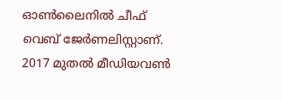ഓൺലൈനിൽ ചീഫ് വെബ് ജേർണലിസ്റ്റാണ്. 2017 മുതൽ മീഡിയവൺ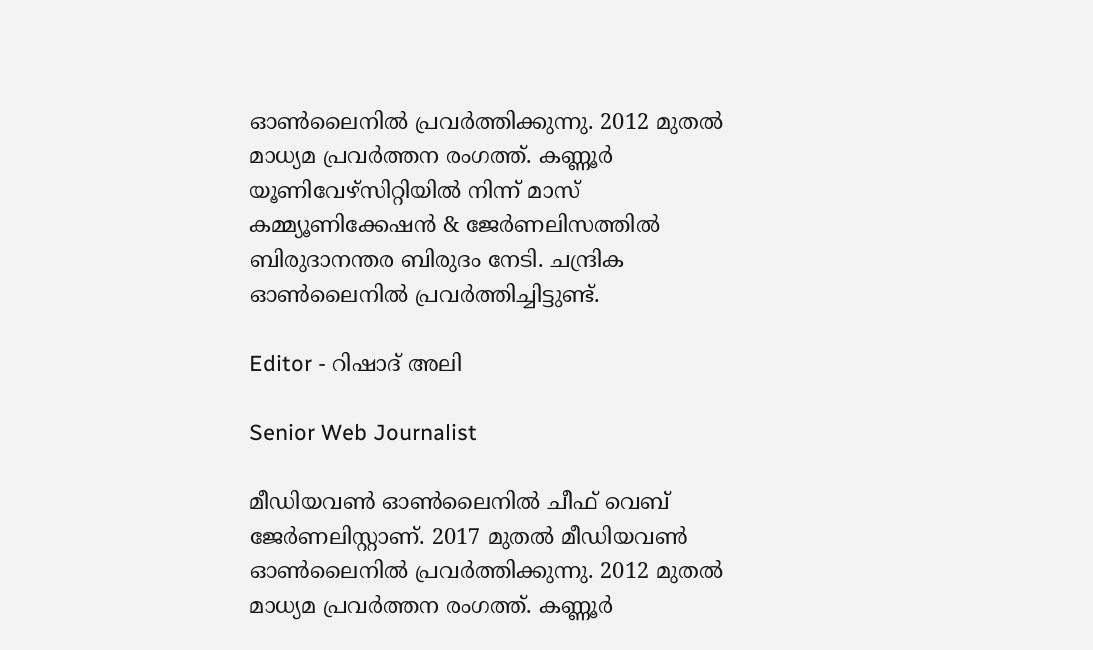ഓൺലൈനിൽ പ്രവർത്തിക്കുന്നു. 2012 മുതൽ മാധ്യമ പ്രവർത്തന രംഗത്ത്. കണ്ണൂര്‍ യൂണിവേഴ്‌സിറ്റിയിൽ നിന്ന് മാസ് കമ്മ്യൂണിക്കേഷന്‍ & ജേര്‍ണലിസത്തില്‍ ബിരുദാനന്തര ബിരുദം നേടി. ചന്ദ്രിക ഓണ്‍ലൈനില്‍ പ്രവര്‍ത്തിച്ചിട്ടുണ്ട്.

Editor - റിഷാദ് അലി

Senior Web Journalist

മീഡിയവൺ ഓൺലൈനിൽ ചീഫ് വെബ് ജേർണലിസ്റ്റാണ്. 2017 മുതൽ മീഡിയവൺ ഓൺലൈനിൽ പ്രവർത്തിക്കുന്നു. 2012 മുതൽ മാധ്യമ പ്രവർത്തന രംഗത്ത്. കണ്ണൂര്‍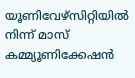യൂണിവേഴ്‌സിറ്റിയിൽ നിന്ന് മാസ് കമ്മ്യൂണിക്കേഷന്‍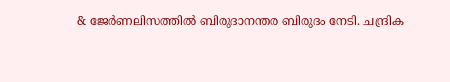& ജേര്‍ണലിസത്തില്‍ ബിരുദാനന്തര ബിരുദം നേടി. ചന്ദ്രിക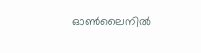ഓണ്‍ലൈനില്‍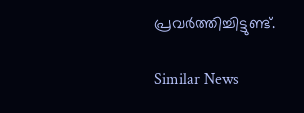പ്രവര്‍ത്തിച്ചിട്ടുണ്ട്.

Similar News